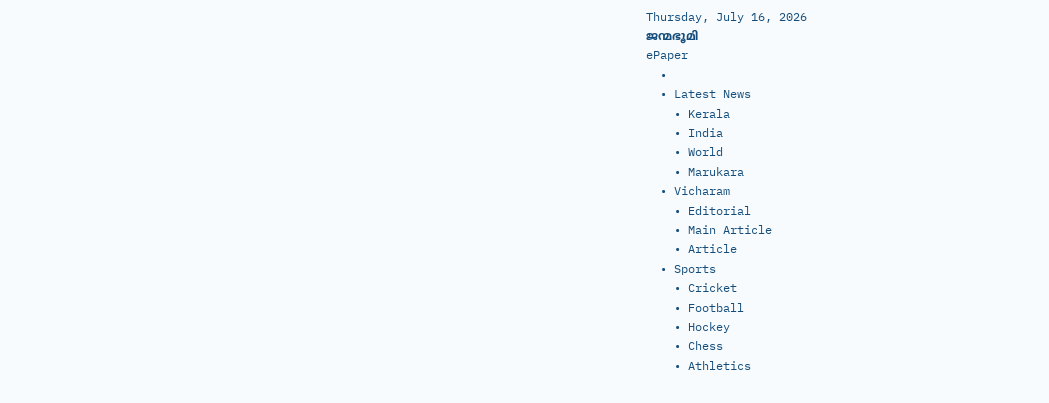Thursday, July 16, 2026
ജന്മഭൂമി
ePaper
  •
  • Latest News
    • Kerala
    • India
    • World
    • Marukara
  • Vicharam
    • Editorial
    • Main Article
    • Article
  • Sports
    • Cricket
    • Football
    • Hockey
    • Chess
    • Athletics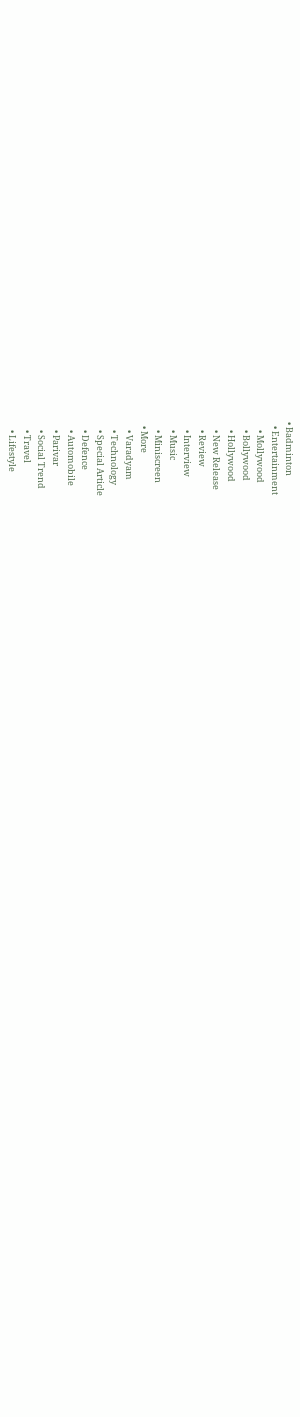• Badminton
  • Entertainment
    • Mollywood
    • Bollywood
    • Hollywood
    • New Release
    • Review
    • Interview
    • Music
    • Miniscreen
  • More
    • Varadyam
    • Technology
    • Special Article
    • Defence
    • Automobile
    • Parivar
    • Social Trend
    • Travel
    • Lifestyle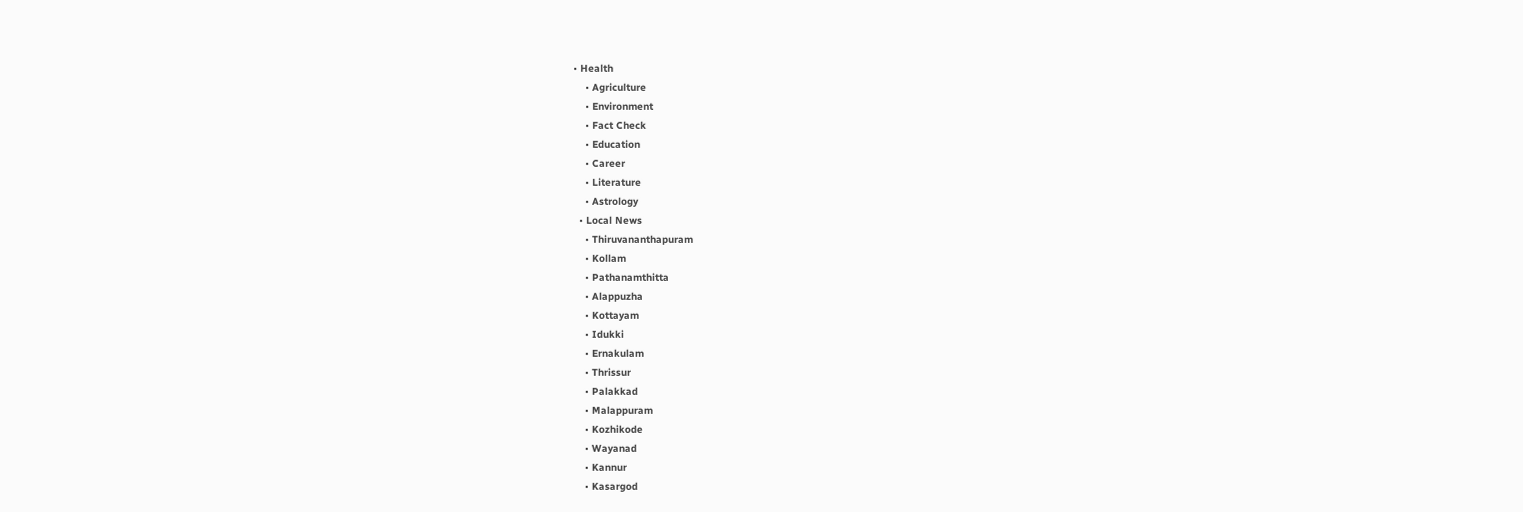• Health
    • Agriculture
    • Environment
    • Fact Check
    • Education
    • Career
    • Literature
    • Astrology
  • Local News
    • Thiruvananthapuram
    • Kollam
    • Pathanamthitta
    • Alappuzha
    • Kottayam
    • Idukki
    • Ernakulam
    • Thrissur
    • Palakkad
    • Malappuram
    • Kozhikode
    • Wayanad
    • Kannur
    • Kasargod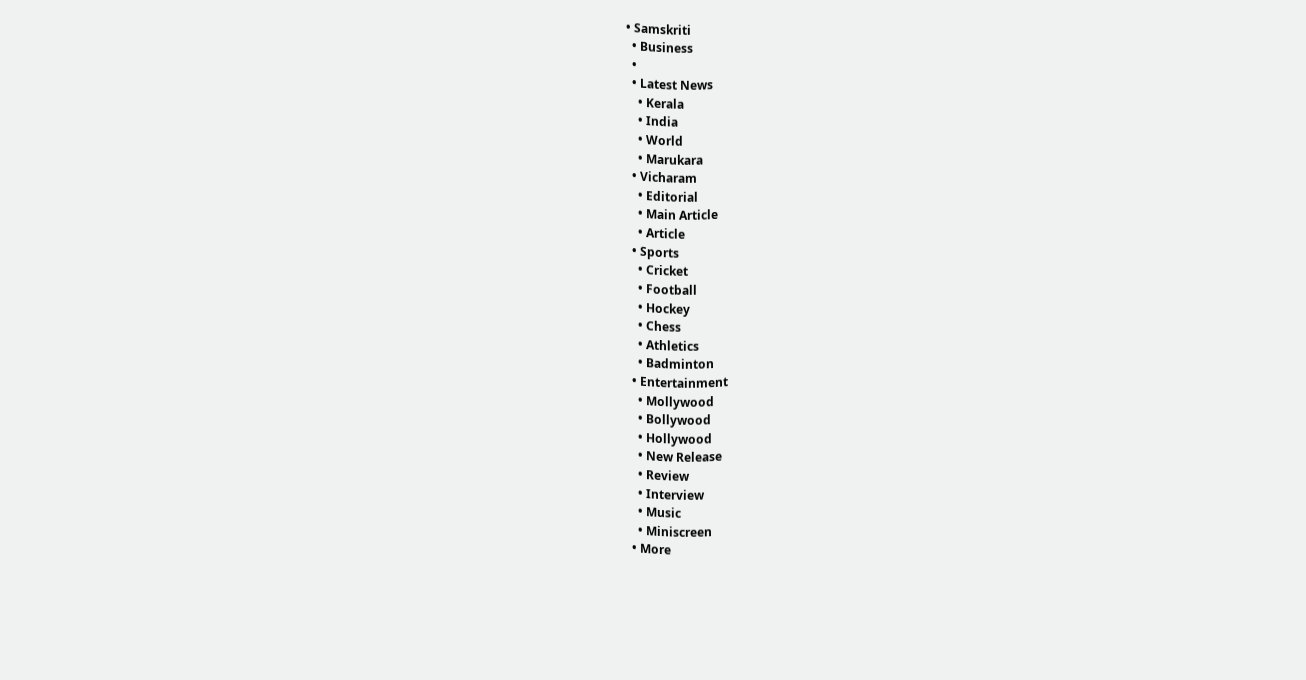• Samskriti
  • Business
  •
  • Latest News
    • Kerala
    • India
    • World
    • Marukara
  • Vicharam
    • Editorial
    • Main Article
    • Article
  • Sports
    • Cricket
    • Football
    • Hockey
    • Chess
    • Athletics
    • Badminton
  • Entertainment
    • Mollywood
    • Bollywood
    • Hollywood
    • New Release
    • Review
    • Interview
    • Music
    • Miniscreen
  • More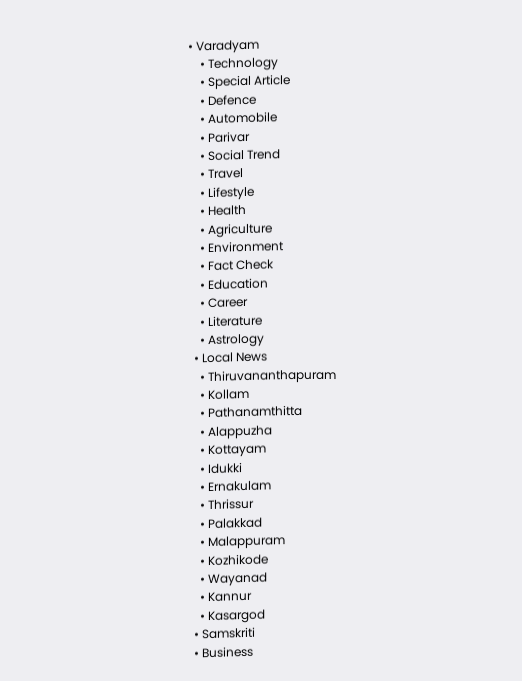• Varadyam
    • Technology
    • Special Article
    • Defence
    • Automobile
    • Parivar
    • Social Trend
    • Travel
    • Lifestyle
    • Health
    • Agriculture
    • Environment
    • Fact Check
    • Education
    • Career
    • Literature
    • Astrology
  • Local News
    • Thiruvananthapuram
    • Kollam
    • Pathanamthitta
    • Alappuzha
    • Kottayam
    • Idukki
    • Ernakulam
    • Thrissur
    • Palakkad
    • Malappuram
    • Kozhikode
    • Wayanad
    • Kannur
    • Kasargod
  • Samskriti
  • Business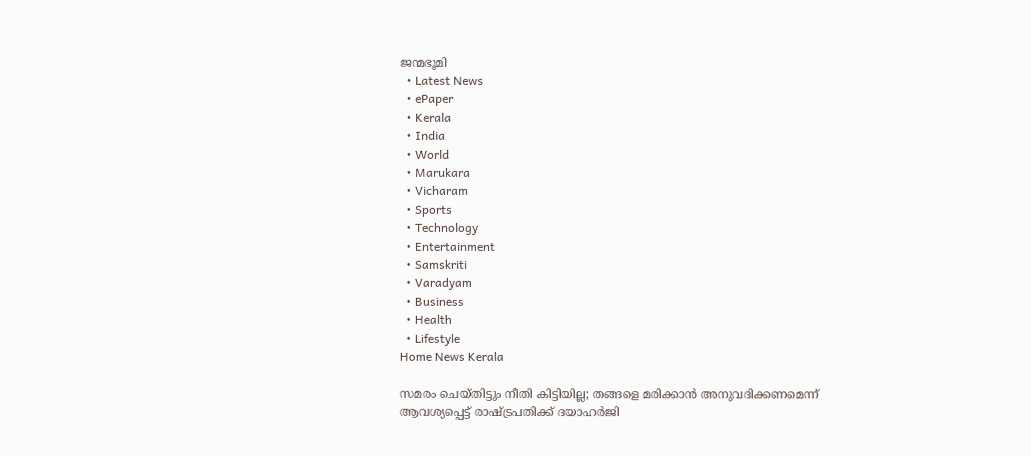ജന്മഭൂമി
  • Latest News
  • ePaper
  • Kerala
  • India
  • World
  • Marukara
  • Vicharam
  • Sports
  • Technology
  • Entertainment
  • Samskriti
  • Varadyam
  • Business
  • Health
  • Lifestyle
Home News Kerala

സമരം ചെയ്തിട്ടും നീതി കിട്ടിയില്ല; തങ്ങളെ മരിക്കാന്‍ അനുവദിക്കണമെന്ന് ആവശ്യപ്പെട്ട് രാഷ്‌ട്രപതിക്ക് ദയാഹര്‍ജി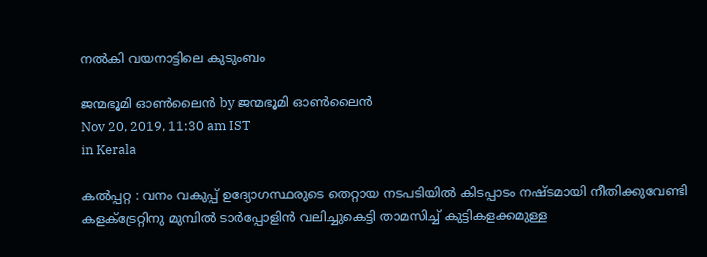നല്‍കി വയനാട്ടിലെ കുടുംബം

ജന്മഭൂമി ഓണ്‍ലൈന്‍ by ജന്മഭൂമി ഓണ്‍ലൈന്‍
Nov 20, 2019, 11:30 am IST
in Kerala

കല്‍പ്പറ്റ : വനം വകുപ്പ് ഉദ്യോഗസ്ഥരുടെ തെറ്റായ നടപടിയില്‍ കിടപ്പാടം നഷ്ടമായി നീതിക്കുവേണ്ടി കളക്ട്രേറ്റിനു മുമ്പില്‍ ടാര്‍പ്പോളിന്‍ വലിച്ചുകെട്ടി താമസിച്ച് കുട്ടികളക്കമുള്ള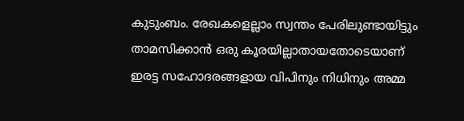കുടുംബം. രേഖകളെല്ലാം സ്വന്തം പേരിലുണ്ടായിട്ടും താമസിക്കാന്‍ ഒരു കൂരയില്ലാതായതോടെയാണ് ഇരട്ട സഹോദരങ്ങളായ വിപിനും നിധിനും അമ്മ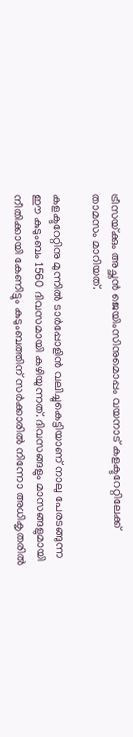ട്രീസയ്‌ക്കും അച്ഛന്‍ ജെയിംസിനുമൊപ്പം വയനാട് കളക്ടറേറ്റിലേക്ക് താമസം മാറിയത്.

കളക്ടറേറ്റിനു മുന്നില്‍ ടാര്‍പ്പോളിന്‍ വലിച്ചുകെട്ടിയാണ് നാലു പേരടങ്ങുന്ന ഈ കുടുംബം 1560 ദിവസമായി കഴിയുന്നത്. ദിവസങ്ങളും മാസങ്ങളുമായി നീതിക്കായി കേണിട്ടും കുടുംബത്തിന് സര്‍ക്കാരില്‍ നിന്നോ അധികൃതരില്‍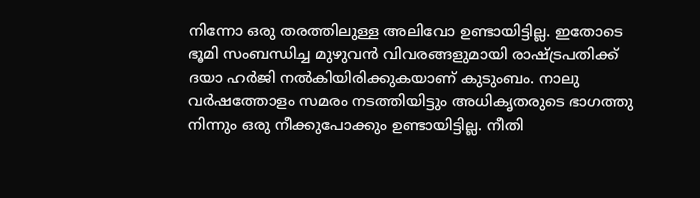നിന്നോ ഒരു തരത്തിലുള്ള അലിവോ ഉണ്ടായിട്ടില്ല. ഇതോടെ ഭൂമി സംബന്ധിച്ച മുഴുവന്‍ വിവരങ്ങളുമായി രാഷ്‌ട്രപതിക്ക് ദയാ ഹര്‍ജി നല്‍കിയിരിക്കുകയാണ് കുടുംബം. നാലു വര്‍ഷത്തോളം സമരം നടത്തിയിട്ടും അധികൃതരുടെ ഭാഗത്തു നിന്നും ഒരു നീക്കുപോക്കും ഉണ്ടായിട്ടില്ല. നീതി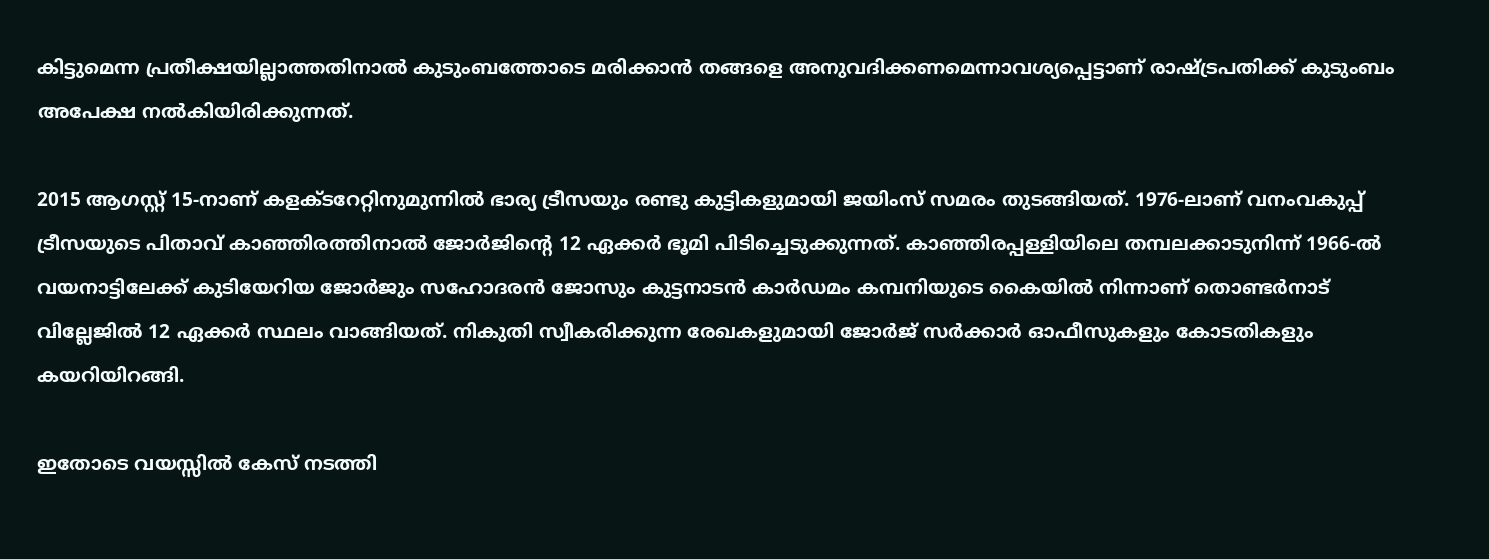കിട്ടുമെന്ന പ്രതീക്ഷയില്ലാത്തതിനാല്‍ കുടുംബത്തോടെ മരിക്കാന്‍ തങ്ങളെ അനുവദിക്കണമെന്നാവശ്യപ്പെട്ടാണ് രാഷ്‌ട്രപതിക്ക് കുടുംബം അപേക്ഷ നല്‍കിയിരിക്കുന്നത്.

2015 ആഗസ്റ്റ് 15-നാണ് കളക്ടറേറ്റിനുമുന്നില്‍ ഭാര്യ ട്രീസയും രണ്ടു കുട്ടികളുമായി ജയിംസ് സമരം തുടങ്ങിയത്. 1976-ലാണ് വനംവകുപ്പ് ട്രീസയുടെ പിതാവ് കാഞ്ഞിരത്തിനാല്‍ ജോര്‍ജിന്റെ 12 ഏക്കര്‍ ഭൂമി പിടിച്ചെടുക്കുന്നത്. കാഞ്ഞിരപ്പള്ളിയിലെ തമ്പലക്കാടുനിന്ന് 1966-ല്‍ വയനാട്ടിലേക്ക് കുടിയേറിയ ജോര്‍ജും സഹോദരന്‍ ജോസും കുട്ടനാടന്‍ കാര്‍ഡമം കമ്പനിയുടെ കൈയില്‍ നിന്നാണ് തൊണ്ടര്‍നാട് വില്ലേജില്‍ 12 ഏക്കര്‍ സ്ഥലം വാങ്ങിയത്. നികുതി സ്വീകരിക്കുന്ന രേഖകളുമായി ജോര്‍ജ് സര്‍ക്കാര്‍ ഓഫീസുകളും കോടതികളും കയറിയിറങ്ങി.

ഇതോടെ വയസ്സില്‍ കേസ് നടത്തി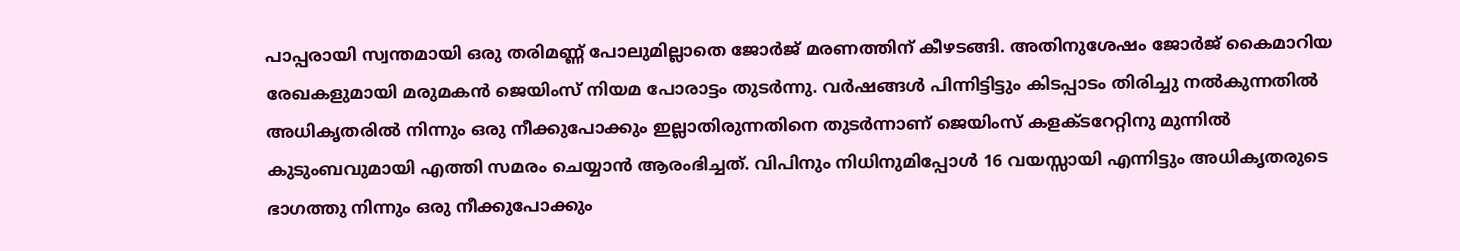പാപ്പരായി സ്വന്തമായി ഒരു തരിമണ്ണ് പോലുമില്ലാതെ ജോര്‍ജ് മരണത്തിന് കീഴടങ്ങി. അതിനുശേഷം ജോര്‍ജ് കൈമാറിയ രേഖകളുമായി മരുമകന്‍ ജെയിംസ് നിയമ പോരാട്ടം തുടര്‍ന്നു. വര്‍ഷങ്ങള്‍ പിന്നിട്ടിട്ടും കിടപ്പാടം തിരിച്ചു നല്‍കുന്നതില്‍ അധികൃതരില്‍ നിന്നും ഒരു നീക്കുപോക്കും ഇല്ലാതിരുന്നതിനെ തുടര്‍ന്നാണ് ജെയിംസ് കളക്ടറേറ്റിനു മുന്നില്‍ കുടുംബവുമായി എത്തി സമരം ചെയ്യാന്‍ ആരംഭിച്ചത്. വിപിനും നിധിനുമിപ്പോള്‍ 16 വയസ്സായി എന്നിട്ടും അധികൃതരുടെ ഭാഗത്തു നിന്നും ഒരു നീക്കുപോക്കും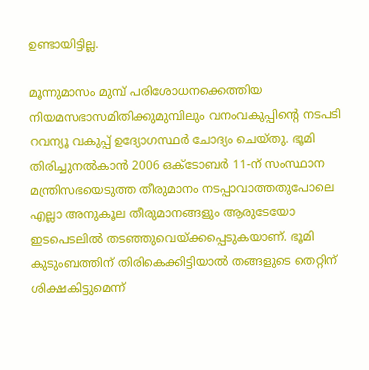ഉണ്ടായിട്ടില്ല.

മൂന്നുമാസം മുമ്പ് പരിശോധനക്കെത്തിയ നിയമസഭാസമിതിക്കുമുമ്പിലും വനംവകുപ്പിന്റെ നടപടി റവന്യൂ വകുപ്പ് ഉദ്യോഗസ്ഥര്‍ ചോദ്യം ചെയ്തു. ഭൂമി തിരിച്ചുനല്‍കാന്‍ 2006 ഒക്ടോബര്‍ 11-ന് സംസ്ഥാന മന്ത്രിസഭയെടുത്ത തീരുമാനം നടപ്പാവാത്തതുപോലെ എല്ലാ അനുകൂല തീരുമാനങ്ങളും ആരുടേയോ ഇടപെടലില്‍ തടഞ്ഞുവെയ്‌ക്കപ്പെടുകയാണ്. ഭൂമി കുടുംബത്തിന് തിരികെക്കിട്ടിയാല്‍ തങ്ങളുടെ തെറ്റിന് ശിക്ഷകിട്ടുമെന്ന്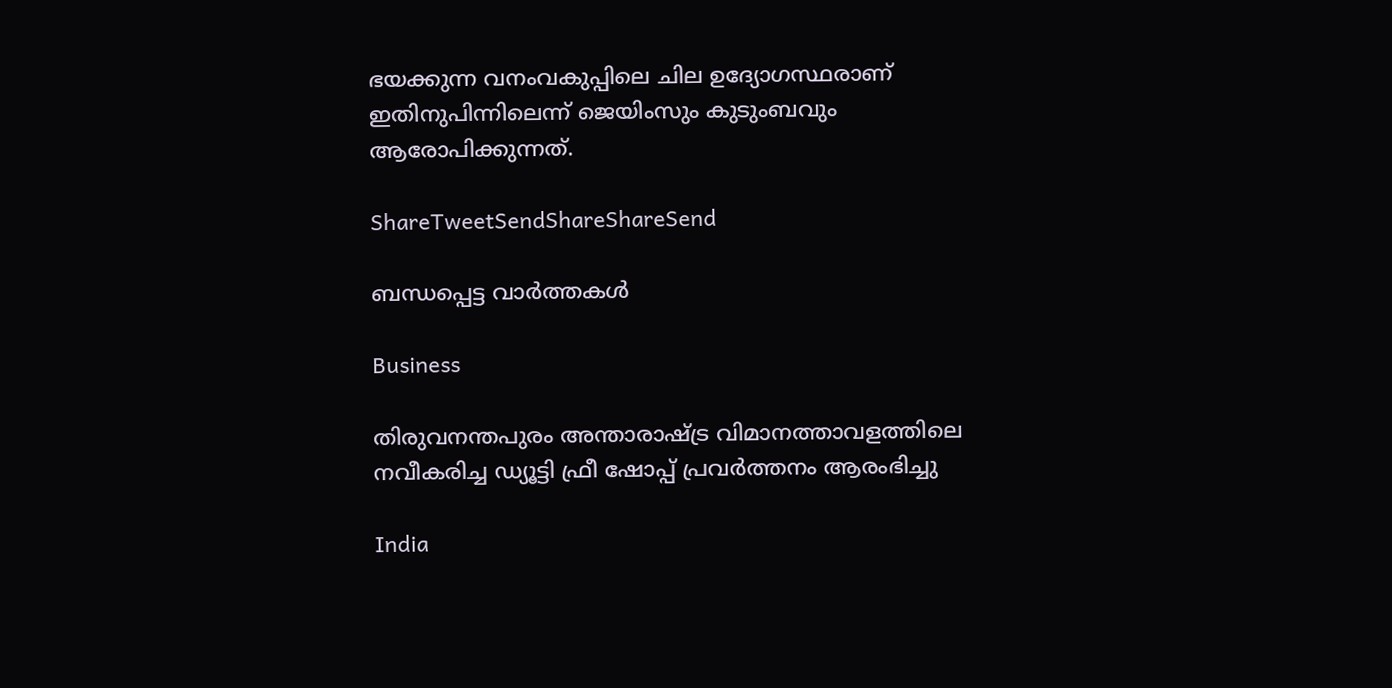ഭയക്കുന്ന വനംവകുപ്പിലെ ചില ഉദ്യോഗസ്ഥരാണ് ഇതിനുപിന്നിലെന്ന് ജെയിംസും കുടുംബവും ആരോപിക്കുന്നത്.

ShareTweetSendShareShareSend

ബന്ധപ്പെട്ട വാര്‍ത്തകള്‍

Business

തിരുവനന്തപുരം അന്താരാഷ്‌ട്ര വിമാനത്താവളത്തിലെ നവീകരിച്ച ഡ്യൂട്ടി ഫ്രീ ഷോപ്പ് പ്രവർത്തനം ആരംഭിച്ചു

India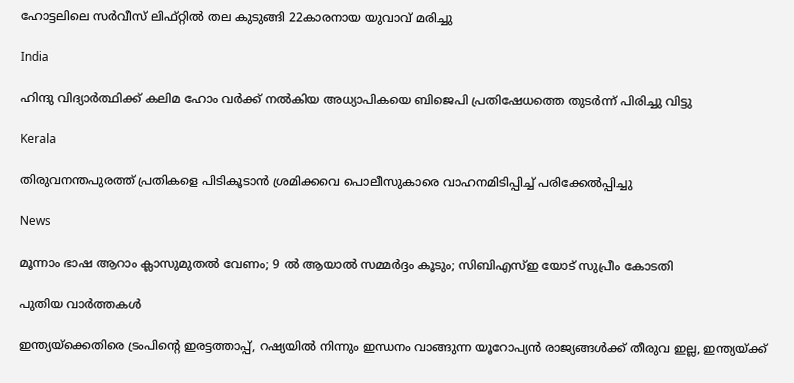ഹോട്ടലിലെ സർവീസ് ലിഫ്റ്റിൽ തല കുടുങ്ങി 22കാരനായ യുവാവ് മരിച്ചു

India

ഹിന്ദു വിദ്യാർത്ഥിക്ക് കലിമ ഹോം വർക്ക് നൽകിയ അധ്യാപികയെ ബിജെപി പ്രതിഷേധത്തെ തുടർന്ന് പിരിച്ചു വിട്ടു

Kerala

തിരുവനന്തപുരത്ത് പ്രതികളെ പിടികൂടാന്‍ ശ്രമിക്കവെ പൊലീസുകാരെ വാഹനമിടിപ്പിച്ച് പരിക്കേല്‍പ്പിച്ചു

News

മൂന്നാം ഭാഷ ആറാം ക്ലാസുമുതൽ വേണം; 9 ൽ ആയാൽ സമ്മർദ്ദം കൂടും; സിബിഎസ്ഇ യോട് സുപ്രീം കോടതി

പുതിയ വാര്‍ത്തകള്‍

ഇന്ത്യയ്‌ക്കെതിരെ ട്രംപിന്റെ ഇരട്ടത്താപ്പ്, റഷ്യയില്‍ നിന്നും ഇന്ധനം വാങ്ങുന്ന യൂറോപ്യന്‍ രാജ്യങ്ങള്‍ക്ക് തീരുവ ഇല്ല, ഇന്ത്യയ്‌ക്ക്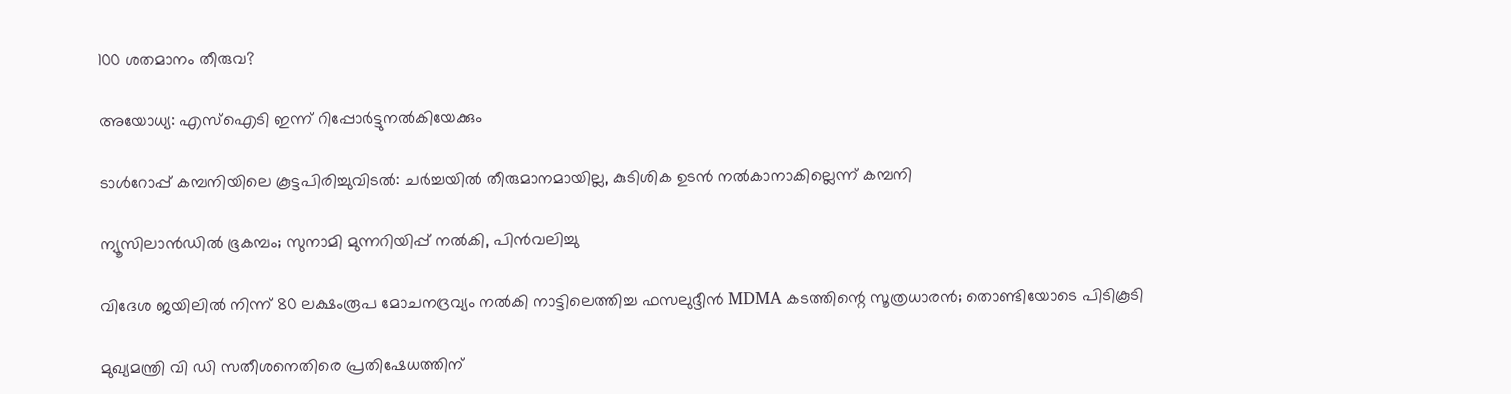100 ശതമാനം തീരുവ?

അയോധ്യ: എസ്‌ഐടി ഇന്ന് റിപ്പോർട്ടുനൽകിയേക്കും

ടാള്‍റോപ്പ് കമ്പനിയിലെ കൂട്ടപിരിച്ചുവിടല്‍: ചര്‍ച്ചയില്‍ തീരുമാനമായില്ല, കുടിശിക ഉടന്‍ നല്‍കാനാകില്ലെന്ന് കമ്പനി

ന്യൂസിലാൻഡിൽ ഭൂകമ്പം; സുനാമി മുന്നറിയിപ്പ് നൽകി, പിൻവലിച്ചു

വിദേശ ജയിലിൽ നിന്ന് 80 ലക്ഷംരൂപ മോചനദ്രവ്യം നൽകി നാട്ടിലെത്തിച്ച ഫസലുദ്ദീൻ MDMA കടത്തിന്റെ സൂത്രധാരൻ; തൊണ്ടിയോടെ പിടികൂടി

മുഖ്യമന്ത്രി വി ഡി സതീശനെതിരെ പ്രതിഷേധത്തിന്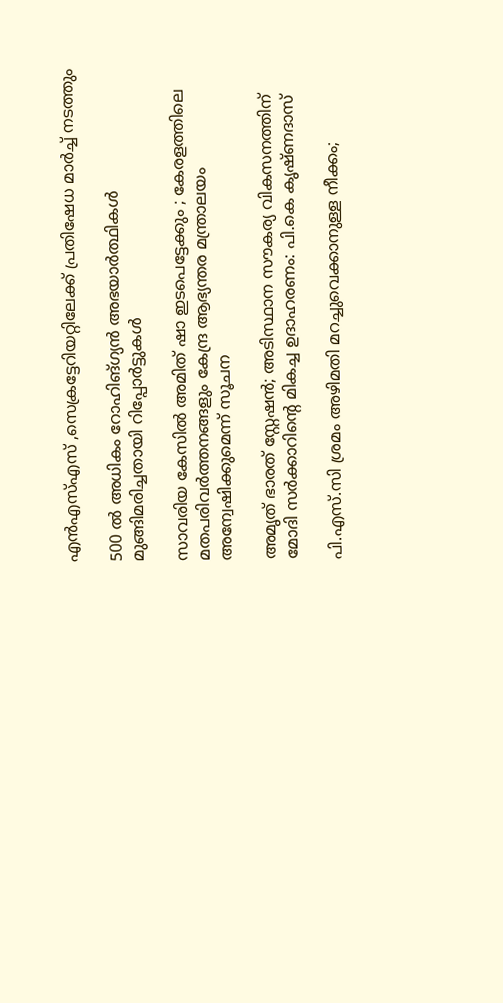എന്‍എസ്എസ് ,സെക്രട്ടേറിയറ്റിലേക്ക് പ്രതിഷേധ മാര്‍ച്ച് നടത്തും

500 ൽ അധികം റോഹിങ്ഗ്യൻ അഭയാർത്ഥികൾ മുങ്ങിമരിച്ചതായി റിപ്പോർട്ടുകൾ

സാവരിയ കേസിൽ അമിത് ഷാ ഇടപെട്ടേക്കും ; കേരളത്തിലെ മതപരിവർത്തനങ്ങളും കേന്ദ്ര ആഭ്യന്തര മന്ത്രാലയം അന്വേഷിക്കുമെന്ന് സൂചന

അമൃത് ഭാരത് സ്റ്റേഷൻ; അടിസ്ഥാന സൗകര്യ വികസനത്തിന് മോദി സർക്കാറിന്റെ മികച്ച ഉദാഹരണം: പി.കെ കൃഷ്ണദാസ്

പി.എസ്.സി ശ്രമം അഴിമതി മറച്ചുവെക്കാനുള്ള നീക്കം;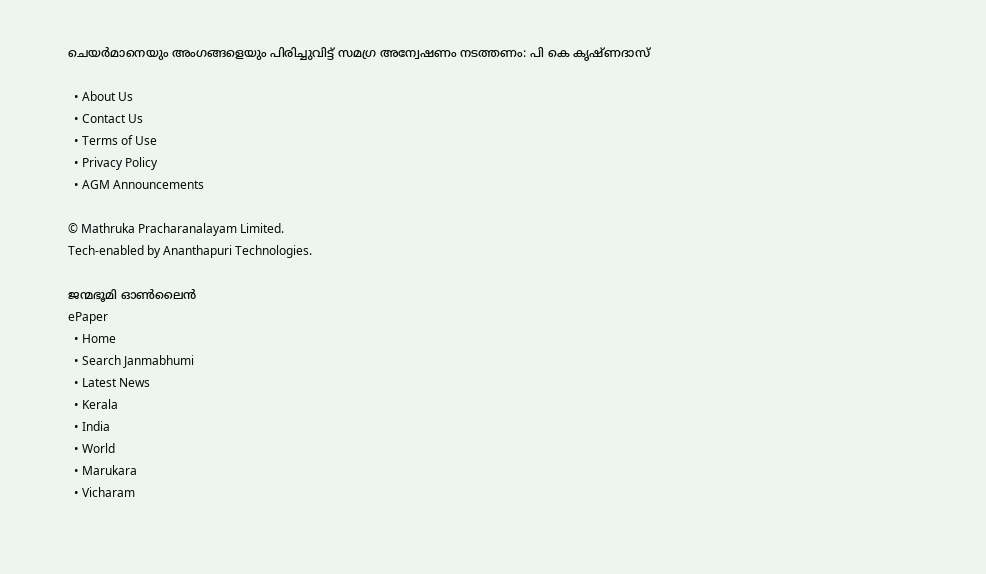ചെയർമാനെയും അംഗങ്ങളെയും പിരിച്ചുവിട്ട് സമഗ്ര അന്വേഷണം നടത്തണം: പി കെ കൃഷ്ണദാസ്

  • About Us
  • Contact Us
  • Terms of Use
  • Privacy Policy
  • AGM Announcements

© Mathruka Pracharanalayam Limited.
Tech-enabled by Ananthapuri Technologies.

ജന്മഭൂമി ഓണ്‍ലൈന്‍
ePaper
  • Home
  • Search Janmabhumi
  • Latest News
  • Kerala
  • India
  • World
  • Marukara
  • Vicharam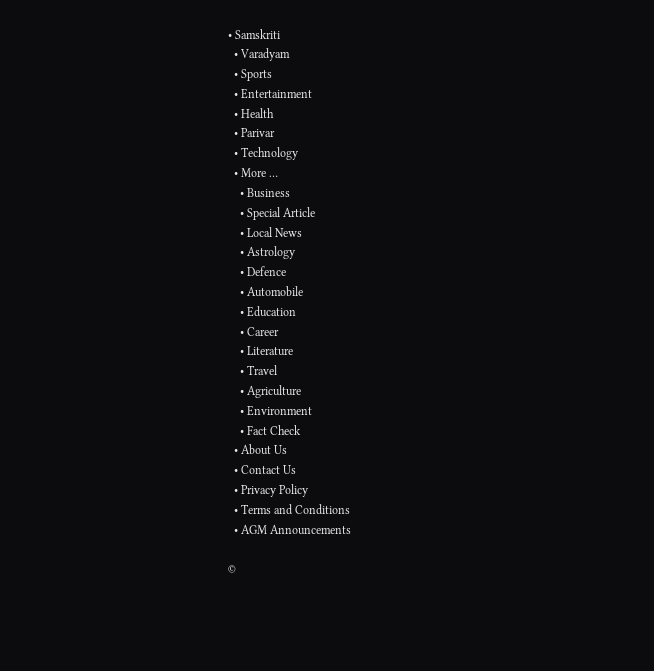• Samskriti
  • Varadyam
  • Sports
  • Entertainment
  • Health
  • Parivar
  • Technology
  • More …
    • Business
    • Special Article
    • Local News
    • Astrology
    • Defence
    • Automobile
    • Education
    • Career
    • Literature
    • Travel
    • Agriculture
    • Environment
    • Fact Check
  • About Us
  • Contact Us
  • Privacy Policy
  • Terms and Conditions
  • AGM Announcements

©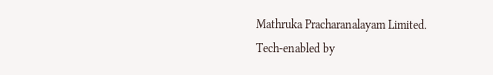Mathruka Pracharanalayam Limited.
Tech-enabled by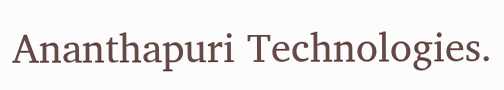Ananthapuri Technologies.